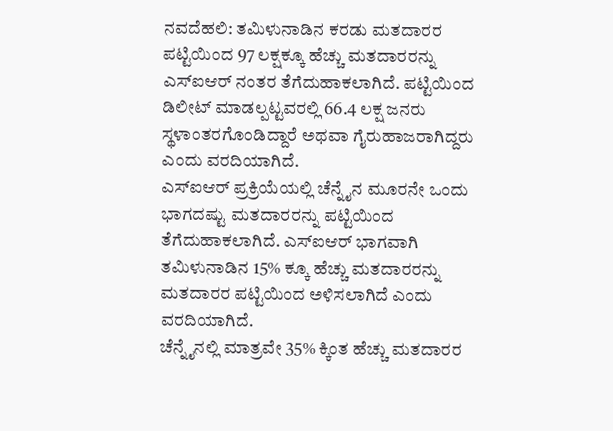ನವದೆಹಲಿ: ತಮಿಳುನಾಡಿನ ಕರಡು ಮತದಾರರ ಪಟ್ಟಿಯಿಂದ 97 ಲಕ್ಷಕ್ಕೂ ಹೆಚ್ಚು ಮತದಾರರನ್ನು ಎಸ್ಐಆರ್ ನಂತರ ತೆಗೆದುಹಾಕಲಾಗಿದೆ. ಪಟ್ಟಿಯಿಂದ ಡಿಲೀಟ್ ಮಾಡಲ್ಪಟ್ಟವರಲ್ಲಿ 66.4 ಲಕ್ಷ ಜನರು ಸ್ಥಳಾಂತರಗೊಂಡಿದ್ದಾರೆ ಅಥವಾ ಗೈರುಹಾಜರಾಗಿದ್ದರು ಎಂದು ವರದಿಯಾಗಿದೆ.
ಎಸ್ಐಆರ್ ಪ್ರಕ್ರಿಯೆಯಲ್ಲಿ ಚೆನ್ನೈನ ಮೂರನೇ ಒಂದು ಭಾಗದಷ್ಟು ಮತದಾರರನ್ನು ಪಟ್ಟಿಯಿಂದ ತೆಗೆದುಹಾಕಲಾಗಿದೆ. ಎಸ್ಐಆರ್ ಭಾಗವಾಗಿ ತಮಿಳುನಾಡಿನ 15% ಕ್ಕೂ ಹೆಚ್ಚು ಮತದಾರರನ್ನು ಮತದಾರರ ಪಟ್ಟಿಯಿಂದ ಅಳಿಸಲಾಗಿದೆ ಎಂದು ವರದಿಯಾಗಿದೆ.
ಚೆನ್ನೈನಲ್ಲಿ ಮಾತ್ರವೇ 35% ಕ್ಕಿಂತ ಹೆಚ್ಚು ಮತದಾರರ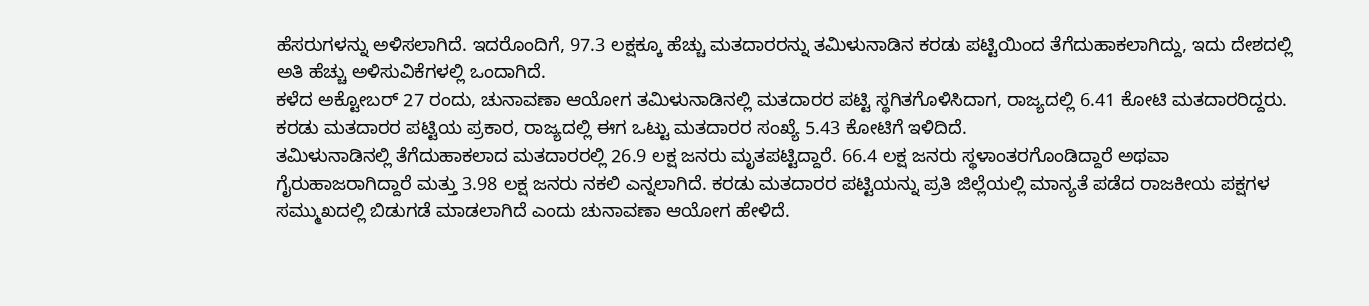ಹೆಸರುಗಳನ್ನು ಅಳಿಸಲಾಗಿದೆ. ಇದರೊಂದಿಗೆ, 97.3 ಲಕ್ಷಕ್ಕೂ ಹೆಚ್ಚು ಮತದಾರರನ್ನು ತಮಿಳುನಾಡಿನ ಕರಡು ಪಟ್ಟಿಯಿಂದ ತೆಗೆದುಹಾಕಲಾಗಿದ್ದು, ಇದು ದೇಶದಲ್ಲಿ ಅತಿ ಹೆಚ್ಚು ಅಳಿಸುವಿಕೆಗಳಲ್ಲಿ ಒಂದಾಗಿದೆ.
ಕಳೆದ ಅಕ್ಟೋಬರ್ 27 ರಂದು, ಚುನಾವಣಾ ಆಯೋಗ ತಮಿಳುನಾಡಿನಲ್ಲಿ ಮತದಾರರ ಪಟ್ಟಿ ಸ್ಥಗಿತಗೊಳಿಸಿದಾಗ, ರಾಜ್ಯದಲ್ಲಿ 6.41 ಕೋಟಿ ಮತದಾರರಿದ್ದರು. ಕರಡು ಮತದಾರರ ಪಟ್ಟಿಯ ಪ್ರಕಾರ, ರಾಜ್ಯದಲ್ಲಿ ಈಗ ಒಟ್ಟು ಮತದಾರರ ಸಂಖ್ಯೆ 5.43 ಕೋಟಿಗೆ ಇಳಿದಿದೆ.
ತಮಿಳುನಾಡಿನಲ್ಲಿ ತೆಗೆದುಹಾಕಲಾದ ಮತದಾರರಲ್ಲಿ 26.9 ಲಕ್ಷ ಜನರು ಮೃತಪಟ್ಟಿದ್ದಾರೆ. 66.4 ಲಕ್ಷ ಜನರು ಸ್ಥಳಾಂತರಗೊಂಡಿದ್ದಾರೆ ಅಥವಾ ಗೈರುಹಾಜರಾಗಿದ್ದಾರೆ ಮತ್ತು 3.98 ಲಕ್ಷ ಜನರು ನಕಲಿ ಎನ್ನಲಾಗಿದೆ. ಕರಡು ಮತದಾರರ ಪಟ್ಟಿಯನ್ನು ಪ್ರತಿ ಜಿಲ್ಲೆಯಲ್ಲಿ ಮಾನ್ಯತೆ ಪಡೆದ ರಾಜಕೀಯ ಪಕ್ಷಗಳ ಸಮ್ಮುಖದಲ್ಲಿ ಬಿಡುಗಡೆ ಮಾಡಲಾಗಿದೆ ಎಂದು ಚುನಾವಣಾ ಆಯೋಗ ಹೇಳಿದೆ.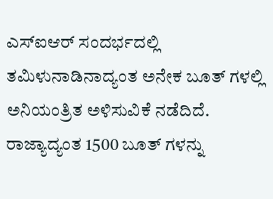ಎಸ್ಐಆರ್ ಸಂದರ್ಭದಲ್ಲಿ ತಮಿಳುನಾಡಿನಾದ್ಯಂತ ಅನೇಕ ಬೂತ್ ಗಳಲ್ಲಿ ಅನಿಯಂತ್ರಿತ ಅಳಿಸುವಿಕೆ ನಡೆದಿದೆ. ರಾಜ್ಯಾದ್ಯಂತ 1500 ಬೂತ್ ಗಳನ್ನು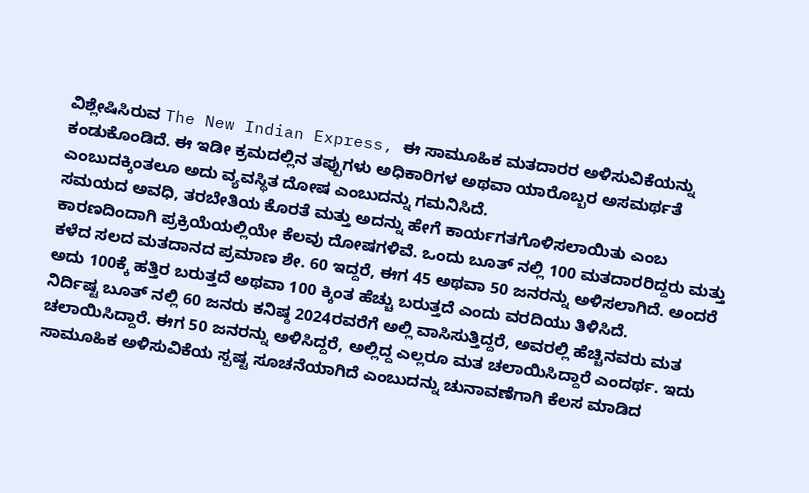ವಿಶ್ಲೇಷಿಸಿರುವ The New Indian Express, ಈ ಸಾಮೂಹಿಕ ಮತದಾರರ ಅಳಿಸುವಿಕೆಯನ್ನು ಕಂಡುಕೊಂಡಿದೆ. ಈ ಇಡೀ ಕ್ರಮದಲ್ಲಿನ ತಪ್ಪುಗಳು ಅಧಿಕಾರಿಗಳ ಅಥವಾ ಯಾರೊಬ್ಬರ ಅಸಮರ್ಥತೆ ಎಂಬುದಕ್ಕಿಂತಲೂ ಅದು ವ್ಯವಸ್ಥಿತ ದೋಷ ಎಂಬುದನ್ನು ಗಮನಿಸಿದೆ.
ಸಮಯದ ಅವಧಿ, ತರಬೇತಿಯ ಕೊರತೆ ಮತ್ತು ಅದನ್ನು ಹೇಗೆ ಕಾರ್ಯಗತಗೊಳಿಸಲಾಯಿತು ಎಂಬ ಕಾರಣದಿಂದಾಗಿ ಪ್ರಕ್ರಿಯೆಯಲ್ಲಿಯೇ ಕೆಲವು ದೋಷಗಳಿವೆ. ಒಂದು ಬೂತ್ ನಲ್ಲಿ 100 ಮತದಾರರಿದ್ದರು ಮತ್ತು ಕಳೆದ ಸಲದ ಮತದಾನದ ಪ್ರಮಾಣ ಶೇ. 60 ಇದ್ದರೆ, ಈಗ 45 ಅಥವಾ 50 ಜನರನ್ನು ಅಳಿಸಲಾಗಿದೆ. ಅಂದರೆ ಅದು 100ಕ್ಕೆ ಹತ್ತಿರ ಬರುತ್ತದೆ ಅಥವಾ 100 ಕ್ಕಿಂತ ಹೆಚ್ಚು ಬರುತ್ತದೆ ಎಂದು ವರದಿಯು ತಿಳಿಸಿದೆ.
ನಿರ್ದಿಷ್ಟ ಬೂತ್ ನಲ್ಲಿ 60 ಜನರು ಕನಿಷ್ಠ 2024ರವರೆಗೆ ಅಲ್ಲಿ ವಾಸಿಸುತ್ತಿದ್ದರೆ, ಅವರಲ್ಲಿ ಹೆಚ್ಚಿನವರು ಮತ ಚಲಾಯಿಸಿದ್ದಾರೆ. ಈಗ 50 ಜನರನ್ನು ಅಳಿಸಿದ್ದರೆ, ಅಲ್ಲಿದ್ದ ಎಲ್ಲರೂ ಮತ ಚಲಾಯಿಸಿದ್ದಾರೆ ಎಂದರ್ಥ. ಇದು ಸಾಮೂಹಿಕ ಅಳಿಸುವಿಕೆಯ ಸ್ಪಷ್ಟ ಸೂಚನೆಯಾಗಿದೆ ಎಂಬುದನ್ನು ಚುನಾವಣೆಗಾಗಿ ಕೆಲಸ ಮಾಡಿದ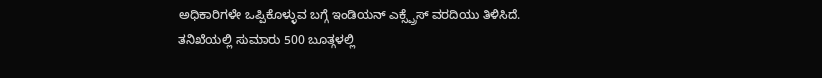ಅಧಿಕಾರಿಗಳೇ ಒಪ್ಪಿಕೊಳ್ಳುವ ಬಗ್ಗೆ ಇಂಡಿಯನ್ ಎಕ್ಸ್ಪ್ರೆಸ್ ವರದಿಯು ತಿಳಿಸಿದೆ.
ತನಿಖೆಯಲ್ಲಿ ಸುಮಾರು 500 ಬೂತ್ಗಳಲ್ಲಿ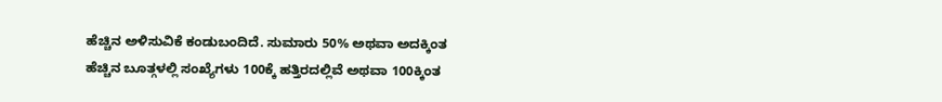ಹೆಚ್ಚಿನ ಅಳಿಸುವಿಕೆ ಕಂಡುಬಂದಿದೆ. ಸುಮಾರು 50% ಅಥವಾ ಅದಕ್ಕಿಂತ ಹೆಚ್ಚಿನ ಬೂತ್ಗಳಲ್ಲಿ ಸಂಖ್ಯೆಗಳು 100ಕ್ಕೆ ಹತ್ತಿರದಲ್ಲಿವೆ ಅಥವಾ 100ಕ್ಕಿಂತ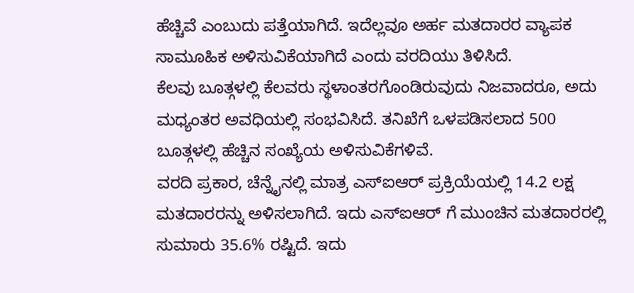ಹೆಚ್ಚಿವೆ ಎಂಬುದು ಪತ್ತೆಯಾಗಿದೆ. ಇದೆಲ್ಲವೂ ಅರ್ಹ ಮತದಾರರ ವ್ಯಾಪಕ ಸಾಮೂಹಿಕ ಅಳಿಸುವಿಕೆಯಾಗಿದೆ ಎಂದು ವರದಿಯು ತಿಳಿಸಿದೆ.
ಕೆಲವು ಬೂತ್ಗಳಲ್ಲಿ ಕೆಲವರು ಸ್ಥಳಾಂತರಗೊಂಡಿರುವುದು ನಿಜವಾದರೂ, ಅದು ಮಧ್ಯಂತರ ಅವಧಿಯಲ್ಲಿ ಸಂಭವಿಸಿದೆ. ತನಿಖೆಗೆ ಒಳಪಡಿಸಲಾದ 500 ಬೂತ್ಗಳಲ್ಲಿ ಹೆಚ್ಚಿನ ಸಂಖ್ಯೆಯ ಅಳಿಸುವಿಕೆಗಳಿವೆ.
ವರದಿ ಪ್ರಕಾರ, ಚೆನ್ನೈನಲ್ಲಿ ಮಾತ್ರ ಎಸ್ಐಆರ್ ಪ್ರಕ್ರಿಯೆಯಲ್ಲಿ 14.2 ಲಕ್ಷ ಮತದಾರರನ್ನು ಅಳಿಸಲಾಗಿದೆ. ಇದು ಎಸ್ಐಆರ್ ಗೆ ಮುಂಚಿನ ಮತದಾರರಲ್ಲಿ ಸುಮಾರು 35.6% ರಷ್ಟಿದೆ. ಇದು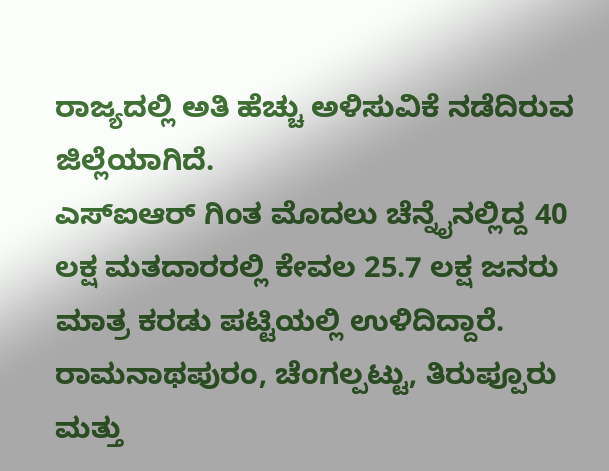ರಾಜ್ಯದಲ್ಲಿ ಅತಿ ಹೆಚ್ಚು ಅಳಿಸುವಿಕೆ ನಡೆದಿರುವ ಜಿಲ್ಲೆಯಾಗಿದೆ.
ಎಸ್ಐಆರ್ ಗಿಂತ ಮೊದಲು ಚೆನ್ನೈನಲ್ಲಿದ್ದ 40 ಲಕ್ಷ ಮತದಾರರಲ್ಲಿ ಕೇವಲ 25.7 ಲಕ್ಷ ಜನರು ಮಾತ್ರ ಕರಡು ಪಟ್ಟಿಯಲ್ಲಿ ಉಳಿದಿದ್ದಾರೆ. ರಾಮನಾಥಪುರಂ, ಚೆಂಗಲ್ಪಟ್ಟು, ತಿರುಪ್ಪೂರು ಮತ್ತು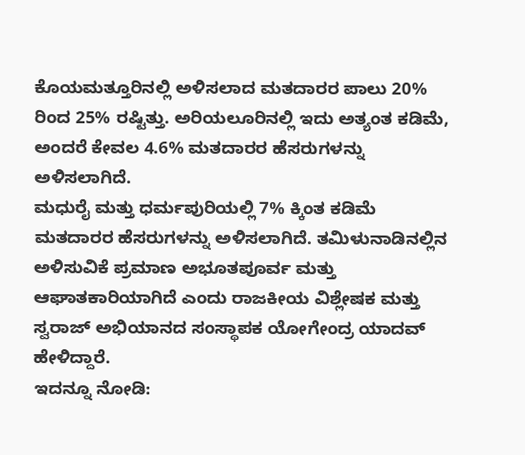ಕೊಯಮತ್ತೂರಿನಲ್ಲಿ ಅಳಿಸಲಾದ ಮತದಾರರ ಪಾಲು 20% ರಿಂದ 25% ರಷ್ಟಿತ್ತು. ಅರಿಯಲೂರಿನಲ್ಲಿ ಇದು ಅತ್ಯಂತ ಕಡಿಮೆ, ಅಂದರೆ ಕೇವಲ 4.6% ಮತದಾರರ ಹೆಸರುಗಳನ್ನು ಅಳಿಸಲಾಗಿದೆ.
ಮಧುರೈ ಮತ್ತು ಧರ್ಮಪುರಿಯಲ್ಲಿ 7% ಕ್ಕಿಂತ ಕಡಿಮೆ ಮತದಾರರ ಹೆಸರುಗಳನ್ನು ಅಳಿಸಲಾಗಿದೆ. ತಮಿಳುನಾಡಿನಲ್ಲಿನ ಅಳಿಸುವಿಕೆ ಪ್ರಮಾಣ ಅಭೂತಪೂರ್ವ ಮತ್ತು ಆಘಾತಕಾರಿಯಾಗಿದೆ ಎಂದು ರಾಜಕೀಯ ವಿಶ್ಲೇಷಕ ಮತ್ತು ಸ್ವರಾಜ್ ಅಭಿಯಾನದ ಸಂಸ್ಥಾಪಕ ಯೋಗೇಂದ್ರ ಯಾದವ್ ಹೇಳಿದ್ದಾರೆ.
ಇದನ್ನೂ ನೋಡಿ: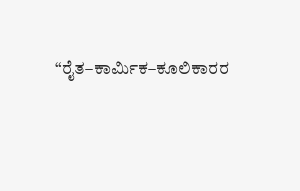“ರೈತ–ಕಾರ್ಮಿಕ–ಕೂಲಿಕಾರರ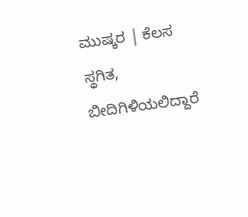ಮುಷ್ಕರ | ಕೆಲಸ ಸ್ಥಗಿತ, ಬೀದಿಗಿಳಿಯಲಿದ್ದಾರೆ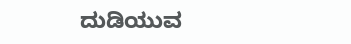ದುಡಿಯುವ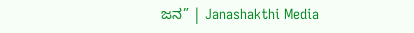ಜನ” | Janashakthi Media